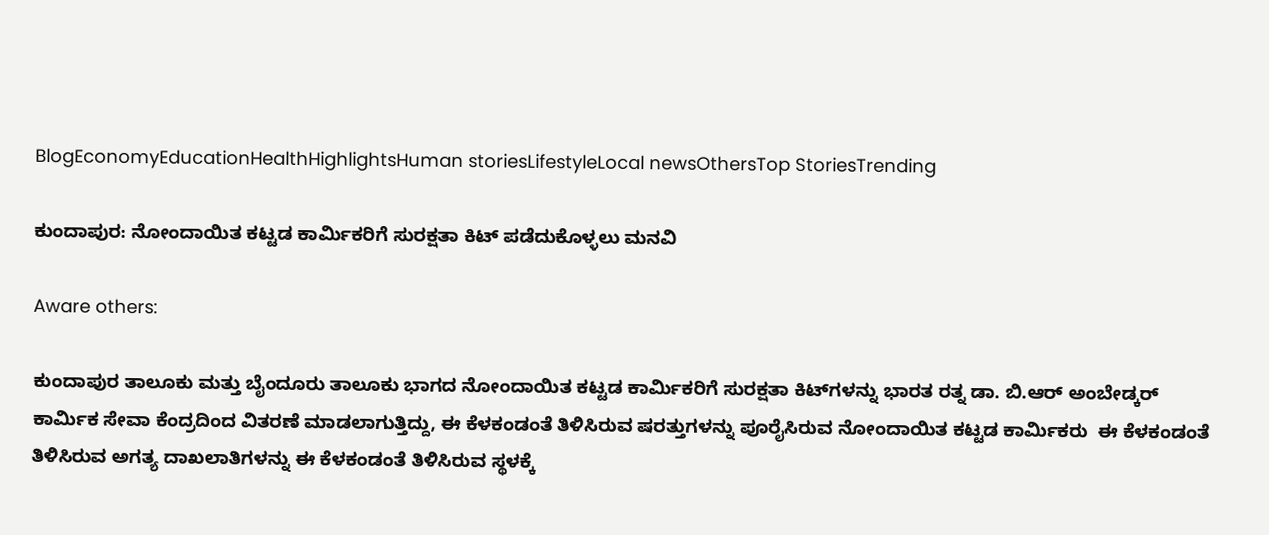BlogEconomyEducationHealthHighlightsHuman storiesLifestyleLocal newsOthersTop StoriesTrending

ಕುಂದಾಪುರ: ನೋಂದಾಯಿತ ಕಟ್ಟಡ ಕಾರ್ಮಿಕರಿಗೆ ಸುರಕ್ಷತಾ ಕಿಟ್‌ ಪಡೆದುಕೊಳ್ಳಲು ಮನವಿ

Aware others:

ಕುಂದಾಪುರ ತಾಲೂಕು ಮತ್ತು ಬೈಂದೂರು ತಾಲೂಕು ಭಾಗದ ನೋಂದಾಯಿತ ಕಟ್ಟಡ ಕಾರ್ಮಿಕರಿಗೆ ಸುರಕ್ಷತಾ ಕಿಟ್‌ಗಳನ್ನು ಭಾರತ ರತ್ನ ಡಾ. ಬಿ.ಆರ್‌ ಅಂಬೇಡ್ಕರ್‌ ಕಾರ್ಮಿಕ ಸೇವಾ ಕೆಂದ್ರದಿಂದ ವಿತರಣೆ ಮಾಡಲಾಗುತ್ತಿದ್ದು, ಈ ಕೆಳಕಂಡಂತೆ ತಿಳಿಸಿರುವ ಷರತ್ತುಗಳನ್ನು ಪೂರೈಸಿರುವ ನೋಂದಾಯಿತ ಕಟ್ಟಡ ಕಾರ್ಮಿಕರು  ಈ ಕೆಳಕಂಡಂತೆ ತಿಳಿಸಿರುವ ಅಗತ್ಯ ದಾಖಲಾತಿಗಳನ್ನು ಈ ಕೆಳಕಂಡಂತೆ ತಿಳಿಸಿರುವ ಸ್ಥಳಕ್ಕೆ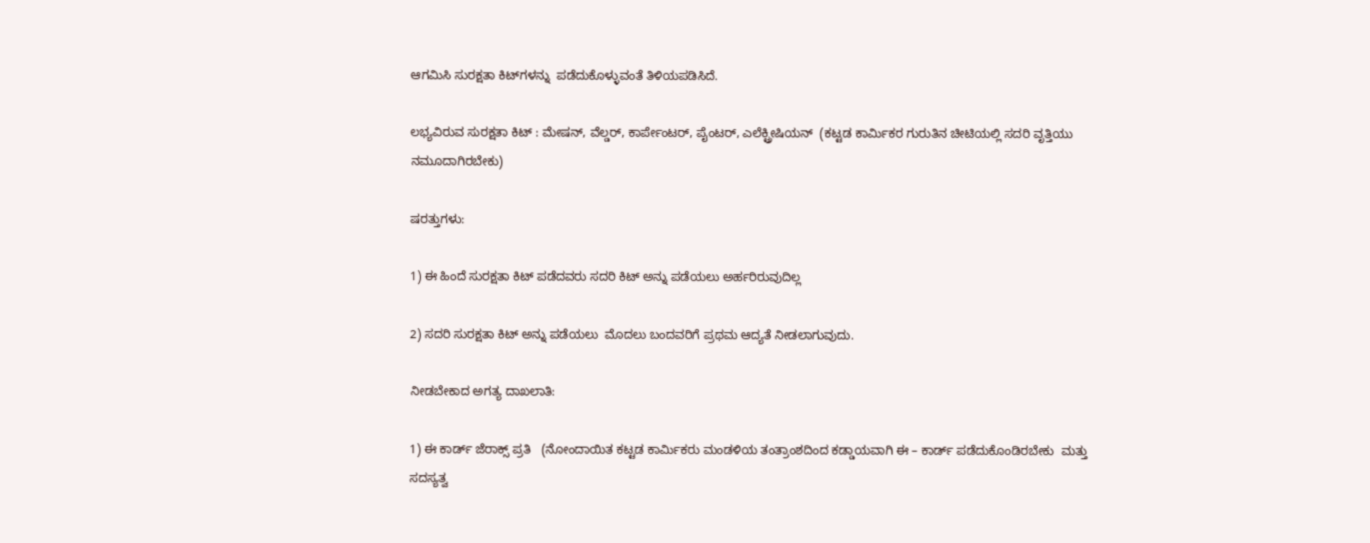ಆಗಮಿಸಿ ಸುರಕ್ಷತಾ ಕಿಟ್‌ಗಳನ್ನು  ಪಡೆದುಕೊಳ್ಳುವಂತೆ ತಿಳಿಯಪಡಿಸಿದೆ.

ಲಭ್ಯವಿರುವ ಸುರಕ್ಷತಾ ಕಿಟ್‌ : ಮೇಷನ್‌, ವೆಲ್ಡರ್‌, ಕಾರ್ಪೇಂಟರ್‌, ಪೈಂಟರ್‌, ಎಲೆಕ್ಟ್ರೀಷಿಯನ್  (ಕಟ್ಟಡ ಕಾರ್ಮಿಕರ ಗುರುತಿನ ಚೀಟಿಯಲ್ಲಿ ಸದರಿ ವೃತ್ತಿಯು ನಮೂದಾಗಿರಬೇಕು)

ಷರತ್ತುಗಳು:

1) ಈ ಹಿಂದೆ ಸುರಕ್ಷತಾ ಕಿಟ್‌ ಪಡೆದವರು ಸದರಿ ಕಿಟ್‌ ಅನ್ನು ಪಡೆಯಲು ಅರ್ಹರಿರುವುದಿಲ್ಲ

2) ಸದರಿ ಸುರಕ್ಷತಾ ಕಿಟ್‌ ಅನ್ನು ಪಡೆಯಲು  ಮೊದಲು ಬಂದವರಿಗೆ ಪ್ರಥಮ ಆದ್ಯತೆ ನೀಡಲಾಗುವುದು.

ನೀಡಬೇಕಾದ ಅಗತ್ಯ ದಾಖಲಾತಿ:

1) ಈ ಕಾರ್ಡ್‌ ಜೆರಾಕ್ಸ್‌ ಪ್ರತಿ   (ನೋಂದಾಯಿತ ಕಟ್ಟಡ ಕಾರ್ಮಿಕರು ಮಂಡಳಿಯ ತಂತ್ರಾಂಶದಿಂದ ಕಡ್ಡಾಯವಾಗಿ ಈ – ಕಾರ್ಡ್‌ ಪಡೆದುಕೊಂಡಿರಬೇಕು  ಮತ್ತು ಸದಸ್ಯತ್ವ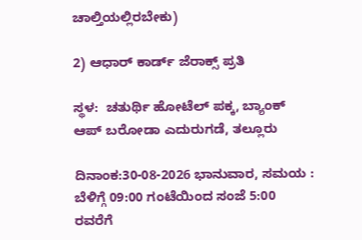ಚಾಲ್ತಿಯಲ್ಲಿರಬೇಕು)

2) ಆಧಾರ್‌ ಕಾರ್ಡ್‌ ಜೆರಾಕ್ಸ್‌ ಪ್ರತಿ

ಸ್ಥಳ:  ಚತುರ್ಥಿ ಹೋಟೆಲ್‌ ಪಕ್ಕ, ಬ್ಯಾಂಕ್‌ ಆಪ್‌ ಬರೋಡಾ ಎದುರುಗಡೆ, ತಲ್ಲೂರು

ದಿನಾಂಕ:30-08-2026 ಭಾನುವಾರ, ಸಮಯ : ಬೆಳಿಗ್ಗೆ 09:00 ಗಂಟೆಯಿಂದ ಸಂಜೆ 5:00 ರವರೆಗೆ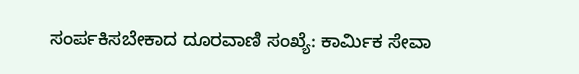ಸಂರ್ಪಕಿಸಬೇಕಾದ ದೂರವಾಣಿ ಸಂಖ್ಯೆ: ಕಾರ್ಮಿಕ ಸೇವಾ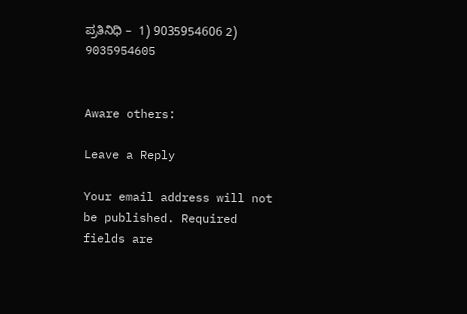ಪ್ರತಿನಿಧಿ –  1) 9035954606 2) 9035954605


Aware others:

Leave a Reply

Your email address will not be published. Required fields are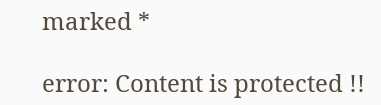marked *

error: Content is protected !!